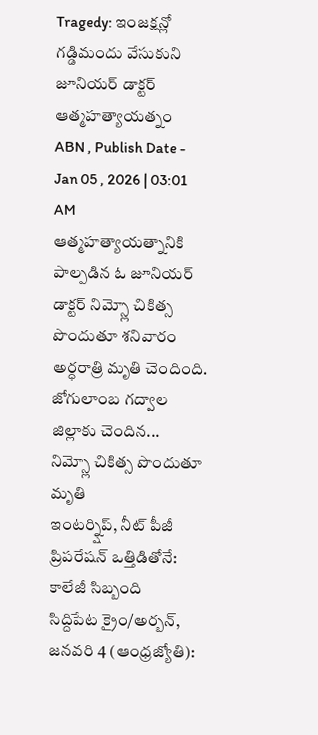Tragedy: ఇంజక్షన్లో గడ్డిమందు వేసుకుని జూనియర్ డాక్టర్ ఆత్మహత్యాయత్నం
ABN , Publish Date - Jan 05 , 2026 | 03:01 AM
ఆత్మహత్యాయత్నానికి పాల్పడిన ఓ జూనియర్ డాక్టర్ నిమ్స్లో చికిత్స పొందుతూ శనివారం అర్ధరాత్రి మృతి చెందింది. జోగులాంబ గద్వాల జిల్లాకు చెందిన...
నిమ్స్లో చికిత్స పొందుతూ మృతి
ఇంటర్న్షిప్, నీట్ పీజీ ప్రిపరేషన్ ఒత్తిడితోనే: కాలేజీ సిబ్బంది
సిద్దిపేట క్రైం/అర్బన్, జనవరి 4 (ఆంధ్రజ్యోతి):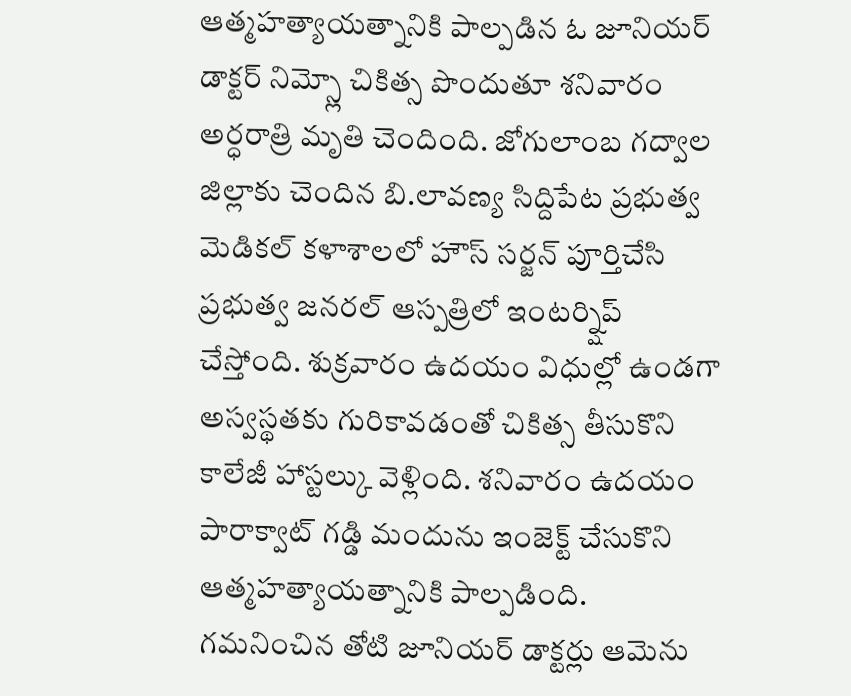ఆత్మహత్యాయత్నానికి పాల్పడిన ఓ జూనియర్ డాక్టర్ నిమ్స్లో చికిత్స పొందుతూ శనివారం అర్ధరాత్రి మృతి చెందింది. జోగులాంబ గద్వాల జిల్లాకు చెందిన బి.లావణ్య సిద్దిపేట ప్రభుత్వ మెడికల్ కళాశాలలో హౌస్ సర్జన్ పూర్తిచేసి ప్రభుత్వ జనరల్ ఆస్పత్రిలో ఇంటర్న్షిప్ చేస్తోంది. శుక్రవారం ఉదయం విధుల్లో ఉండగా అస్వస్థతకు గురికావడంతో చికిత్స తీసుకొని కాలేజీ హాస్టల్కు వెళ్లింది. శనివారం ఉదయం పారాక్వాట్ గడ్డి మందును ఇంజెక్ట్ చేసుకొని ఆత్మహత్యాయత్నానికి పాల్పడింది. గమనించిన తోటి జూనియర్ డాక్టర్లు ఆమెను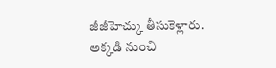జీజీహెచ్కు తీసుకెళ్లారు. అక్కడి నుంచి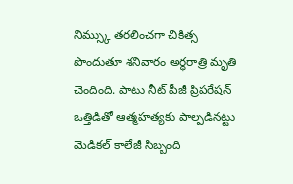నిమ్స్కు తరలించగా చికిత్స పొందుతూ శనివారం అర్ధరాత్రి మృతి చెందింది. పాటు నీట్ పీజీ ప్రిపరేషన్ ఒత్తిడితో ఆత్మహత్యకు పాల్పడినట్టు మెడికల్ కాలేజీ సిబ్బంది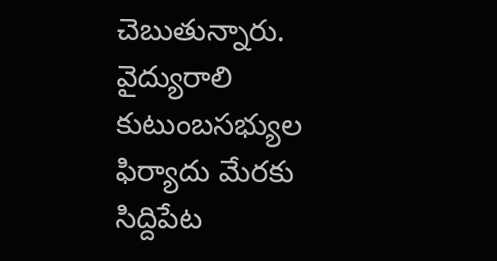చెబుతున్నారు. వైద్యురాలి కుటుంబసభ్యుల ఫిర్యాదు మేరకు సిద్దిపేట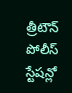త్రీటౌన్ పోలీస్ స్టేషన్లో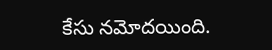కేసు నమోదయింది.